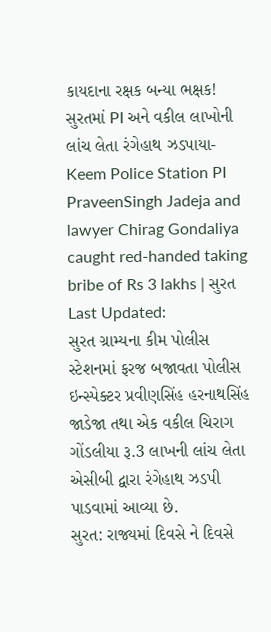કાયદાના રક્ષક બન્યા ભક્ષક! સુરતમાં PI અને વકીલ લાખોની લાંચ લેતા રંગેહાથ ઝડપાયા- Keem Police Station PI PraveenSingh Jadeja and lawyer Chirag Gondaliya caught red-handed taking bribe of Rs 3 lakhs | સુરત
Last Updated:
સુરત ગ્રામ્યના કીમ પોલીસ સ્ટેશનમાં ફરજ બજાવતા પોલીસ ઇન્સ્પેક્ટર પ્રવીણસિંહ હરનાથસિંહ જાડેજા તથા એક વકીલ ચિરાગ ગોંડલીયા રૂ.3 લાખની લાંચ લેતા એસીબી દ્વારા રંગેહાથ ઝડપી પાડવામાં આવ્યા છે.
સુરત: રાજ્યમાં દિવસે ને દિવસે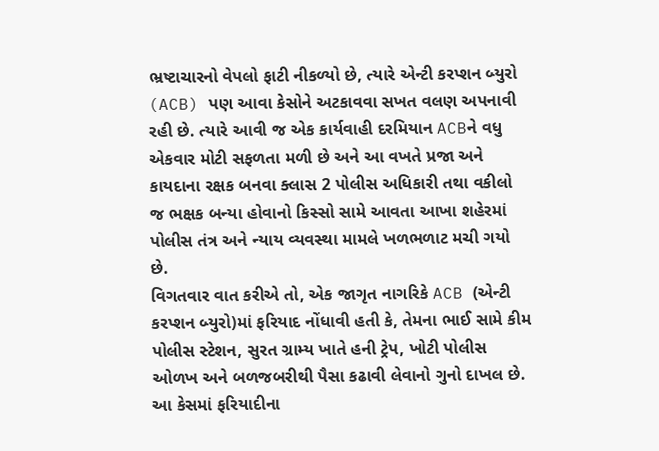ભ્રષ્ટાચારનો વેપલો ફાટી નીકળ્યો છે, ત્યારે એન્ટી કરપ્શન બ્યુરો (ACB) પણ આવા કેસોને અટકાવવા સખત વલણ અપનાવી રહી છે. ત્યારે આવી જ એક કાર્યવાહી દરમિયાન ACBને વધુ એકવાર મોટી સફળતા મળી છે અને આ વખતે પ્રજા અને કાયદાના રક્ષક બનવા ક્લાસ 2 પોલીસ અધિકારી તથા વકીલો જ ભક્ષક બન્યા હોવાનો કિસ્સો સામે આવતા આખા શહેરમાં પોલીસ તંત્ર અને ન્યાય વ્યવસ્થા મામલે ખળભળાટ મચી ગયો છે.
વિગતવાર વાત કરીએ તો, એક જાગૃત નાગરિકે ACB (એન્ટી કરપ્શન બ્યુરો)માં ફરિયાદ નોંધાવી હતી કે, તેમના ભાઈ સામે કીમ પોલીસ સ્ટેશન, સુરત ગ્રામ્ય ખાતે હની ટ્રેપ, ખોટી પોલીસ ઓળખ અને બળજબરીથી પૈસા કઢાવી લેવાનો ગુનો દાખલ છે. આ કેસમાં ફરિયાદીના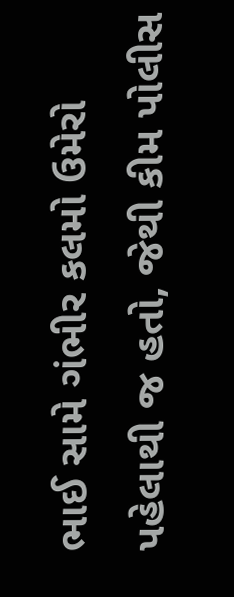ભાઈ સામે ગંભીર કલમો ઉમેરો પહેલાથી જ હતો, જેથી કીમ પોલીસ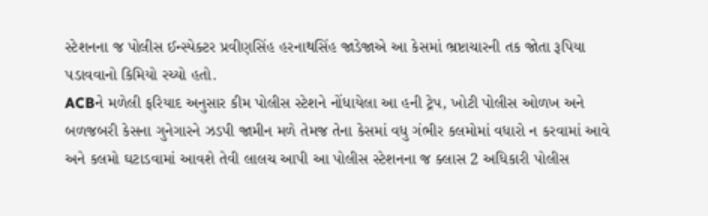સ્ટેશનના જ પોલીસ ઈન્સ્પેક્ટર પ્રવીણસિંહ હરનાથસિંહ જાડેજાએ આ કેસમાં ભ્રષ્ટાચારની તક જોતા રૂપિયા પડાવવાનો કિમિયો રચ્યો હતો.
ACBને મળેલી ફરિયાદ અનુસાર કીમ પોલીસ સ્ટેશને નોંધાયેલા આ હની ટ્રેપ, ખોટી પોલીસ ઓળખ અને બળજબરી કેસના ગુનેગારને ઝડપી જામીન મળે તેમજ તેના કેસમાં વધુ ગંભીર કલમોમાં વધારો ન કરવામાં આવે અને કલમો ઘટાડવામાં આવશે તેવી લાલચ આપી આ પોલીસ સ્ટેશનના જ ક્લાસ 2 અધિકારી પોલીસ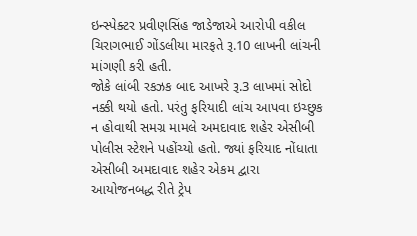ઇન્સ્પેક્ટર પ્રવીણસિંહ જાડેજાએ આરોપી વકીલ ચિરાગભાઈ ગોંડલીયા મારફતે રૂ.10 લાખની લાંચની માંગણી કરી હતી.
જોકે લાંબી રકઝક બાદ આખરે રૂ.3 લાખમાં સોદો નક્કી થયો હતો. પરંતુ ફરિયાદી લાંચ આપવા ઇચ્છુક ન હોવાથી સમગ્ર મામલે અમદાવાદ શહેર એસીબી પોલીસ સ્ટેશને પહોંચ્યો હતો. જ્યાં ફરિયાદ નોંધાતા એસીબી અમદાવાદ શહેર એકમ દ્વારા આયોજનબદ્ધ રીતે ટ્રેપ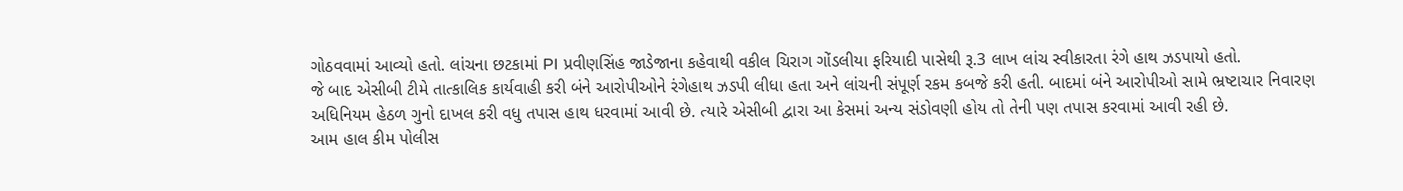ગોઠવવામાં આવ્યો હતો. લાંચના છટકામાં PI પ્રવીણસિંહ જાડેજાના કહેવાથી વકીલ ચિરાગ ગોંડલીયા ફરિયાદી પાસેથી રૂ.3 લાખ લાંચ સ્વીકારતા રંગે હાથ ઝડપાયો હતો.
જે બાદ એસીબી ટીમે તાત્કાલિક કાર્યવાહી કરી બંને આરોપીઓને રંગેહાથ ઝડપી લીધા હતા અને લાંચની સંપૂર્ણ રકમ કબજે કરી હતી. બાદમાં બંને આરોપીઓ સામે ભ્રષ્ટાચાર નિવારણ અધિનિયમ હેઠળ ગુનો દાખલ કરી વધુ તપાસ હાથ ધરવામાં આવી છે. ત્યારે એસીબી દ્વારા આ કેસમાં અન્ય સંડોવણી હોય તો તેની પણ તપાસ કરવામાં આવી રહી છે.
આમ હાલ કીમ પોલીસ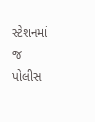સ્ટેશનમાં જ પોલીસ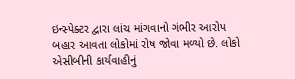ઇન્સ્પેક્ટર દ્વારા લાંચ માંગવાનો ગંભીર આરોપ બહાર આવતા લોકોમાં રોષ જોવા મળ્યો છે. લોકો એસીબીની કાર્યવાહીનું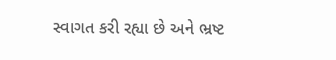સ્વાગત કરી રહ્યા છે અને ભ્રષ્ટ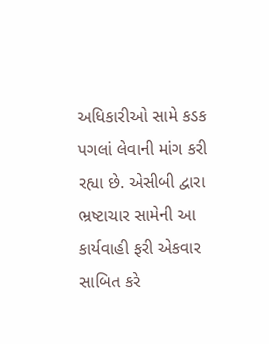અધિકારીઓ સામે કડક પગલાં લેવાની માંગ કરી રહ્યા છે. એસીબી દ્વારા ભ્રષ્ટાચાર સામેની આ કાર્યવાહી ફરી એકવાર સાબિત કરે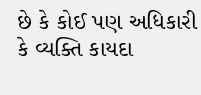છે કે કોઈ પણ અધિકારી કે વ્યક્તિ કાયદા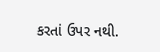કરતાં ઉપર નથી.